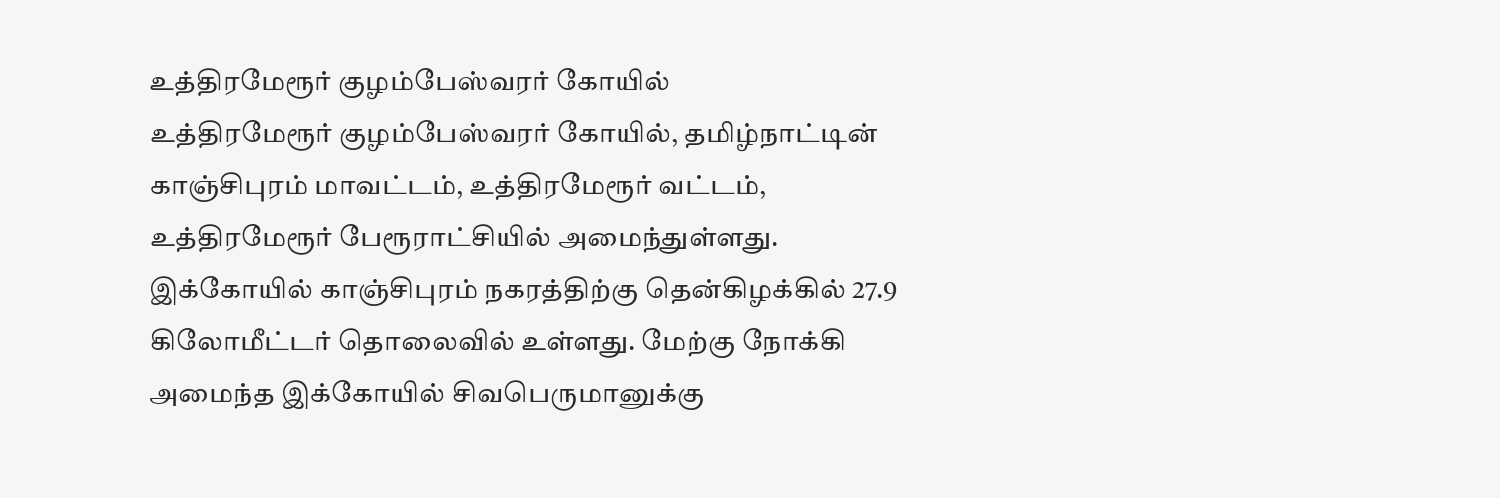உத்திரமேரூர் குழம்பேஸ்வரர் கோயில்
உத்திரமேரூர் குழம்பேஸ்வரர் கோயில், தமிழ்நாட்டின் காஞ்சிபுரம் மாவட்டம், உத்திரமேரூர் வட்டம், உத்திரமேரூர் பேரூராட்சியில் அமைந்துள்ளது. இக்கோயில் காஞ்சிபுரம் நகரத்திற்கு தென்கிழக்கில் 27.9 கிலோமீட்டர் தொலைவில் உள்ளது. மேற்கு நோக்கி அமைந்த இக்கோயில் சிவபெருமானுக்கு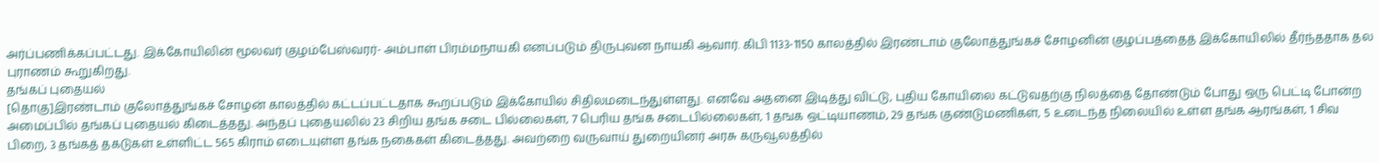அர்ப்பணிக்கப்பட்டது. இக்கோயிலின் மூலவர் குழம்பேஸ்வரர்- அம்பாள் பிரம்மநாயகி எனப்படும் திருபுவன நாயகி ஆவார். கிபி 1133-1150 காலத்தில் இரண்டாம் குலோத்துங்கச் சோழனின் குழப்பத்தைத் இக்கோயிலில் தீர்ந்ததாக தல புராணம் கூறுகிறது.
தங்கப் புதையல்
[தொகு]இரண்டாம் குலோத்துங்கச் சோழன் காலத்தில் கட்டப்பட்டதாக கூறப்படும் இக்கோயில் சிதிலமடைந்துள்ளது. எனவே அதனை இடித்து விட்டு, புதிய கோயிலை கட்டுவதற்கு நிலத்தை தோண்டும் போது ஒரு பெட்டி போன்ற அமைப்பில் தங்கப் புதையல் கிடைத்தது. அந்தப் புதையலில் 23 சிறிய தங்க சடை பில்லைகள், 7 பெரிய தங்க சடைபில்லைகள், 1 தஙக ஒட்டியாணம், 29 தங்க குண்டுமணிகள், 5 உடைந்த நிலையில் உள்ள தங்க ஆரங்கள், 1 சிவ பிறை, 3 தங்கத் தகடுகள் உள்ளிட்ட 565 கிராம் எடையுள்ள தங்க நகைகள் கிடைத்தது. அவற்றை வருவாய் துறையினர் அரசு கருவூலத்தில்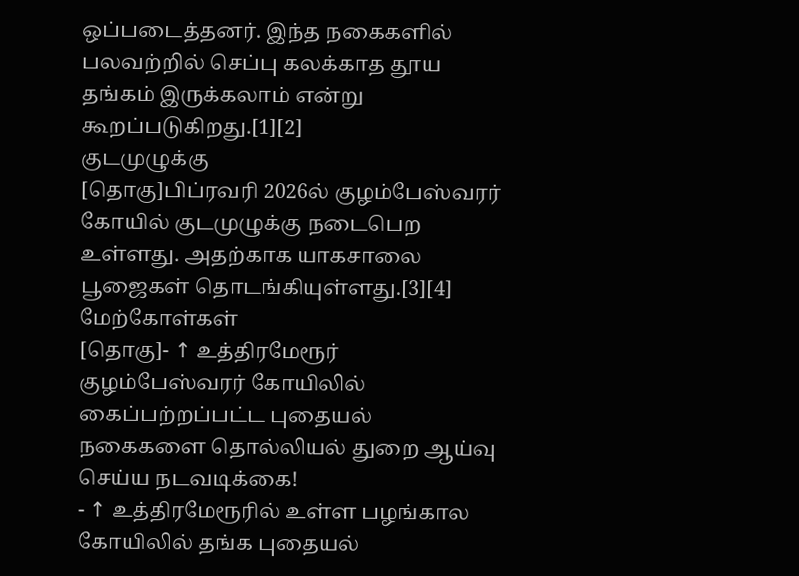ஒப்படைத்தனர். இந்த நகைகளில் பலவற்றில் செப்பு கலக்காத தூய தங்கம் இருக்கலாம் என்று கூறப்படுகிறது.[1][2]
குடமுழுக்கு
[தொகு]பிப்ரவரி 2026ல் குழம்பேஸ்வரர் கோயில் குடமுழுக்கு நடைபெற உள்ளது. அதற்காக யாகசாலை பூஜைகள் தொடங்கியுள்ளது.[3][4]
மேற்கோள்கள்
[தொகு]- ↑ உத்திரமேரூர் குழம்பேஸ்வரர் கோயிலில் கைப்பற்றப்பட்ட புதையல் நகைகளை தொல்லியல் துறை ஆய்வு செய்ய நடவடிக்கை!
- ↑ உத்திரமேரூரில் உள்ள பழங்கால கோயிலில் தங்க புதையல்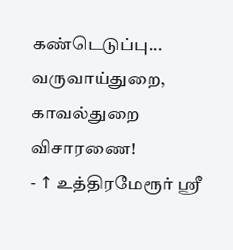கண்டெடுப்பு... வருவாய்துறை, காவல்துறை விசாரணை!
- ↑ உத்திரமேரூர் ஸ்ரீ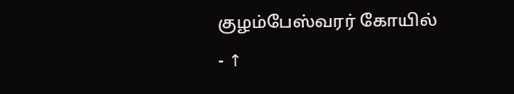குழம்பேஸ்வரர் கோயில்
- ↑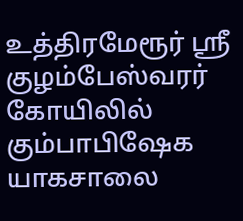உத்திரமேரூர் ஸ்ரீ குழம்பேஸ்வரர் கோயிலில் கும்பாபிஷேக யாகசாலை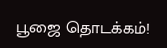பூஜை தொடக்கம்!